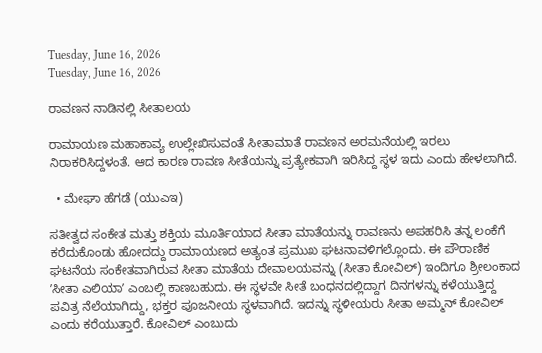Tuesday, June 16, 2026
Tuesday, June 16, 2026

ರಾವಣನ ನಾಡಿನಲ್ಲಿ ಸೀತಾಲಯ

ರಾಮಾಯಣ ಮಹಾಕಾವ್ಯ ಉಲ್ಲೇಖಿಸುವಂತೆ ಸೀತಾಮಾತೆ ರಾವಣನ ಅರಮನೆಯಲ್ಲಿ ಇರಲು ನಿರಾಕರಿಸಿದ್ದಳಂತೆ. ಆದ ಕಾರಣ ರಾವಣ ಸೀತೆಯನ್ನು ಪ್ರತ್ಯೇಕವಾಗಿ ಇರಿಸಿದ್ದ ಸ್ಥಳ ಇದು ಎಂದು ಹೇಳಲಾಗಿದೆ.

  • ಮೇಘಾ ಹೆಗಡೆ (ಯುಎಇ)

ಸತೀತ್ವದ ಸಂಕೇತ ಮತ್ತು ಶಕ್ತಿಯ ಮೂರ್ತಿಯಾದ ಸೀತಾ ಮಾತೆಯನ್ನು ರಾವಣನು ಅಪಹರಿಸಿ ತನ್ನ ಲಂಕೆಗೆ ಕರೆದುಕೊಂಡು ಹೋದದ್ದು ರಾಮಾಯಣದ ಅತ್ಯಂತ ಪ್ರಮುಖ ಘಟನಾವಳಿಗಲ್ಲೊಂದು. ಈ ಪೌರಾಣಿಕ ಘಟನೆಯ ಸಂಕೇತವಾಗಿರುವ ಸೀತಾ ಮಾತೆಯ ದೇವಾಲಯವನ್ನು (ಸೀತಾ ಕೋವಿಲ್) ಇಂದಿಗೂ ಶ್ರೀಲಂಕಾದ ʼಸೀತಾ ಎಲಿಯಾʼ ಎಂಬಲ್ಲಿ ಕಾಣಬಹುದು. ಈ ಸ್ಥಳವೇ ಸೀತೆ ಬಂಧನದಲ್ಲಿದ್ದಾಗ ದಿನಗಳನ್ನು ಕಳೆಯುತ್ತಿದ್ದ ಪವಿತ್ರ ನೆಲೆಯಾಗಿದ್ದು, ಭಕ್ತರ ಪೂಜನೀಯ ಸ್ಥಳವಾಗಿದೆ. ಇದನ್ನು ಸ್ಥಳೀಯರು ಸೀತಾ ಅಮ್ಮನ್ ಕೋವಿಲ್ ಎಂದು ಕರೆಯುತ್ತಾರೆ. ಕೋವಿಲ್ ಎಂಬುದು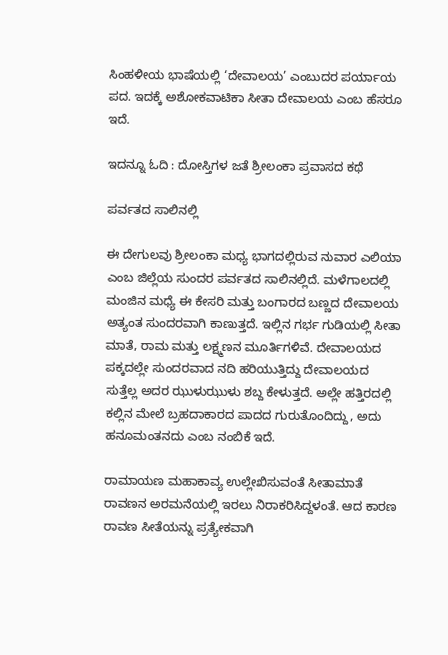ಸಿಂಹಳೀಯ ಭಾಷೆಯಲ್ಲಿ ‘ದೇವಾಲಯ’ ಎಂಬುದರ ಪರ್ಯಾಯ ಪದ. ಇದಕ್ಕೆ ಅಶೋಕವಾಟಿಕಾ ಸೀತಾ ದೇವಾಲಯ ಎಂಬ ಹೆಸರೂ ಇದೆ.

ಇದನ್ನೂ ಓದಿ : ದೋಸ್ತಿಗಳ ಜತೆ ಶ್ರೀಲಂಕಾ ಪ್ರವಾಸದ ಕಥೆ

ಪರ್ವತದ ಸಾಲಿನಲ್ಲಿ

ಈ ದೇಗುಲವು ಶ್ರೀಲಂಕಾ ಮಧ್ಯ ಭಾಗದಲ್ಲಿರುವ ನುವಾರ ಎಲಿಯಾ ಎಂಬ ಜಿಲ್ಲೆಯ ಸುಂದರ ಪರ್ವತದ ಸಾಲಿನಲ್ಲಿದೆ. ಮಳೆಗಾಲದಲ್ಲಿ ಮಂಜಿನ ಮಧ್ಯೆ ಈ ಕೇಸರಿ ಮತ್ತು ಬಂಗಾರದ ಬಣ್ಣದ ದೇವಾಲಯ ಅತ್ಯಂತ ಸುಂದರವಾಗಿ ಕಾಣುತ್ತದೆ. ಇಲ್ಲಿನ ಗರ್ಭ ಗುಡಿಯಲ್ಲಿ ಸೀತಾ ಮಾತೆ, ರಾಮ ಮತ್ತು ಲಕ್ಷ್ಮಣನ ಮೂರ್ತಿಗಳಿವೆ. ದೇವಾಲಯದ ಪಕ್ಕದಲ್ಲೇ ಸುಂದರವಾದ ನದಿ ಹರಿಯುತ್ತಿದ್ದು ದೇವಾಲಯದ ಸುತ್ತೆಲ್ಲ ಅದರ ಝುಳುಝುಳು ಶಬ್ದ ಕೇಳುತ್ತದೆ. ಅಲ್ಲೇ ಹತ್ತಿರದಲ್ಲಿ ಕಲ್ಲಿನ ಮೇಲೆ ಬ್ರಹದಾಕಾರದ ಪಾದದ ಗುರುತೊಂದಿದ್ದು, ಅದು ಹನೂಮಂತನದು ಎಂಬ ನಂಬಿಕೆ ಇದೆ.

ರಾಮಾಯಣ ಮಹಾಕಾವ್ಯ ಉಲ್ಲೇಖಿಸುವಂತೆ ಸೀತಾಮಾತೆ ರಾವಣನ ಅರಮನೆಯಲ್ಲಿ ಇರಲು ನಿರಾಕರಿಸಿದ್ದಳಂತೆ. ಆದ ಕಾರಣ ರಾವಣ ಸೀತೆಯನ್ನು ಪ್ರತ್ಯೇಕವಾಗಿ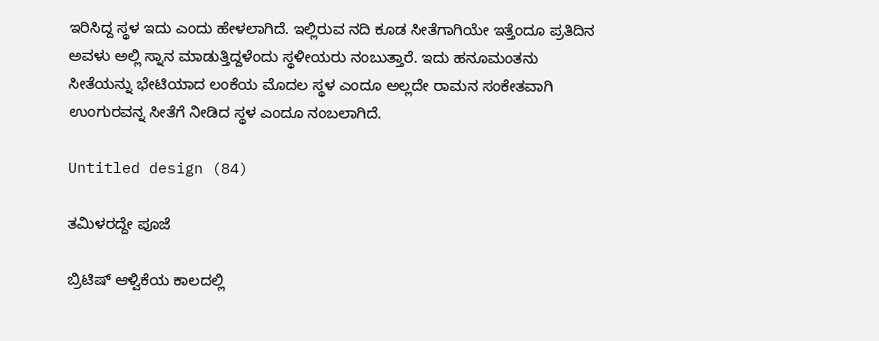ಇರಿಸಿದ್ದ ಸ್ಥಳ ಇದು ಎಂದು ಹೇಳಲಾಗಿದೆ. ಇಲ್ಲಿರುವ ನದಿ ಕೂಡ ಸೀತೆಗಾಗಿಯೇ ಇತ್ತೆಂದೂ ಪ್ರತಿದಿನ ಅವಳು ಅಲ್ಲಿ ಸ್ನಾನ ಮಾಡುತ್ತಿದ್ದಳೆಂದು ಸ್ಥಳೀಯರು ನಂಬುತ್ತಾರೆ. ಇದು ಹನೂಮಂತನು ಸೀತೆಯನ್ನು ಭೇಟಿಯಾದ ಲಂಕೆಯ ಮೊದಲ ಸ್ಥಳ ಎಂದೂ ಅಲ್ಲದೇ ರಾಮನ ಸಂಕೇತವಾಗಿ ಉಂಗುರವನ್ನ ಸೀತೆಗೆ ನೀಡಿದ ಸ್ಥಳ ಎಂದೂ ನಂಬಲಾಗಿದೆ.

Untitled design (84)

ತಮಿಳರದ್ದೇ ಪೂಜೆ

ಬ್ರಿಟಿಷ್ ಆಳ್ವಿಕೆಯ ಕಾಲದಲ್ಲಿ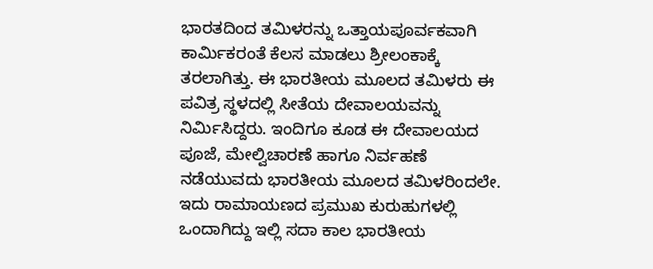ಭಾರತದಿಂದ ತಮಿಳರನ್ನು ಒತ್ತಾಯಪೂರ್ವಕವಾಗಿ ಕಾರ್ಮಿಕರಂತೆ ಕೆಲಸ ಮಾಡಲು ಶ್ರೀಲಂಕಾಕ್ಕೆ ತರಲಾಗಿತ್ತು. ಈ ಭಾರತೀಯ ಮೂಲದ ತಮಿಳರು ಈ ಪವಿತ್ರ ಸ್ಥಳದಲ್ಲಿ ಸೀತೆಯ ದೇವಾಲಯವನ್ನು ನಿರ್ಮಿಸಿದ್ದರು. ಇಂದಿಗೂ ಕೂಡ ಈ ದೇವಾಲಯದ ಪೂಜೆ, ಮೇಲ್ವಿಚಾರಣೆ ಹಾಗೂ ನಿರ್ವಹಣೆ ನಡೆಯುವದು ಭಾರತೀಯ ಮೂಲದ ತಮಿಳರಿಂದಲೇ. ಇದು ರಾಮಾಯಣದ ಪ್ರಮುಖ ಕುರುಹುಗಳಲ್ಲಿ ಒಂದಾಗಿದ್ದು ಇಲ್ಲಿ ಸದಾ ಕಾಲ ಭಾರತೀಯ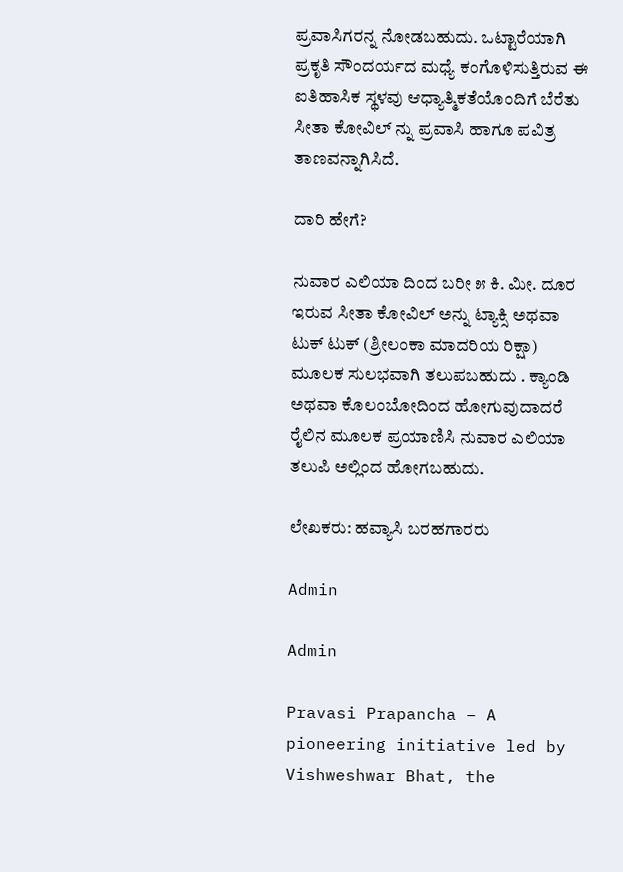ಪ್ರವಾಸಿಗರನ್ನ ನೋಡಬಹುದು. ಒಟ್ಟಾರೆಯಾಗಿ ಪ್ರಕೃತಿ ಸೌಂದರ್ಯದ ಮಧ್ಯೆ ಕಂಗೊಳಿಸುತ್ತಿರುವ ಈ ಐತಿಹಾಸಿಕ ಸ್ಥಳವು ಆಧ್ಯಾತ್ಮಿಕತೆಯೊಂದಿಗೆ ಬೆರೆತು ಸೀತಾ ಕೋವಿಲ್ ನ್ನು ಪ್ರವಾಸಿ ಹಾಗೂ ಪವಿತ್ರ ತಾಣವನ್ನಾಗಿಸಿದೆ.

ದಾರಿ ಹೇಗೆ?

ನುವಾರ ಎಲಿಯಾ ದಿಂದ ಬರೀ ೫ ಕಿ. ಮೀ. ದೂರ ಇರುವ ಸೀತಾ ಕೋವಿಲ್ ಅನ್ನು ಟ್ಯಾಕ್ಸಿ ಅಥವಾ ಟುಕ್ ಟುಕ್ (ಶ್ರೀಲಂಕಾ ಮಾದರಿಯ ರಿಕ್ಷಾ) ಮೂಲಕ ಸುಲಭವಾಗಿ ತಲುಪಬಹುದು . ಕ್ಯಾಂಡಿ ಅಥವಾ ಕೊಲಂಬೋದಿಂದ ಹೋಗುವುದಾದರೆ ರೈಲಿನ ಮೂಲಕ ಪ್ರಯಾಣಿಸಿ ನುವಾರ ಎಲಿಯಾ ತಲುಪಿ ಅಲ್ಲಿಂದ ಹೋಗಬಹುದು.

ಲೇಖಕರು: ಹವ್ಯಾಸಿ ಬರಹಗಾರರು

Admin

Admin

Pravasi Prapancha – A pioneering initiative led by Vishweshwar Bhat, the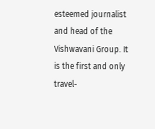esteemed journalist and head of the Vishwavani Group. It is the first and only travel-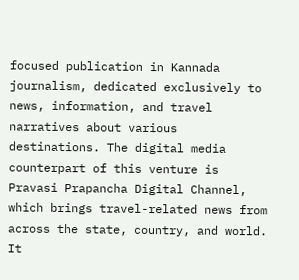focused publication in Kannada journalism, dedicated exclusively to news, information, and travel narratives about various destinations. The digital media counterpart of this venture is Pravasi Prapancha Digital Channel, which brings travel-related news from across the state, country, and world. It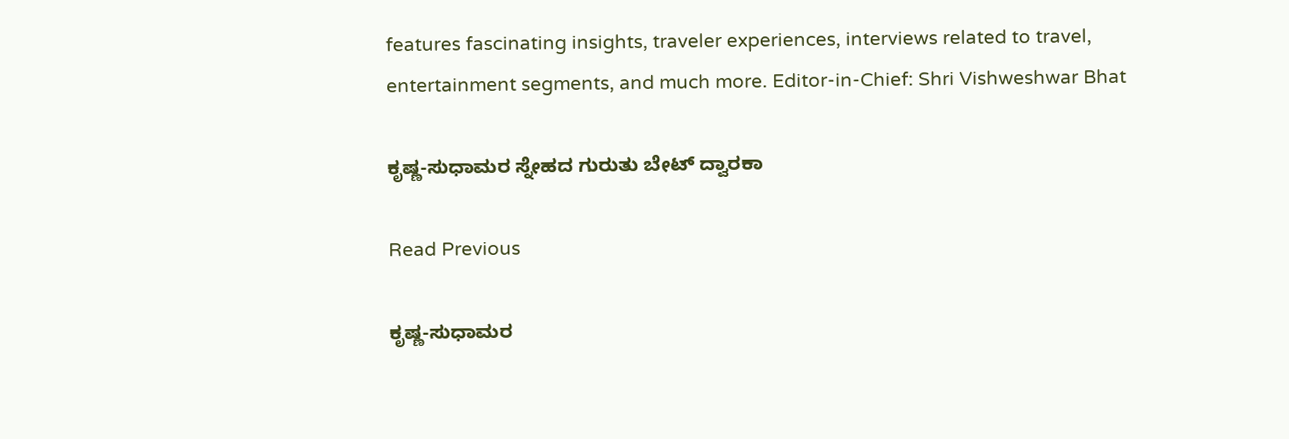features fascinating insights, traveler experiences, interviews related to travel, entertainment segments, and much more. Editor-in-Chief: Shri Vishweshwar Bhat

ಕೃಷ್ಣ-ಸುಧಾಮರ ಸ್ನೇಹದ ಗುರುತು ಬೇಟ್ ದ್ವಾರಕಾ

Read Previous

ಕೃಷ್ಣ-ಸುಧಾಮರ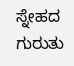ಸ್ನೇಹದ ಗುರುತು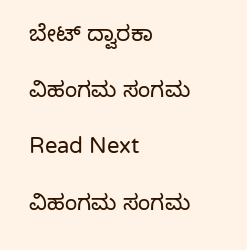ಬೇಟ್ ದ್ವಾರಕಾ

ವಿಹಂಗಮ ಸಂಗಮ

Read Next

ವಿಹಂಗಮ ಸಂಗಮ